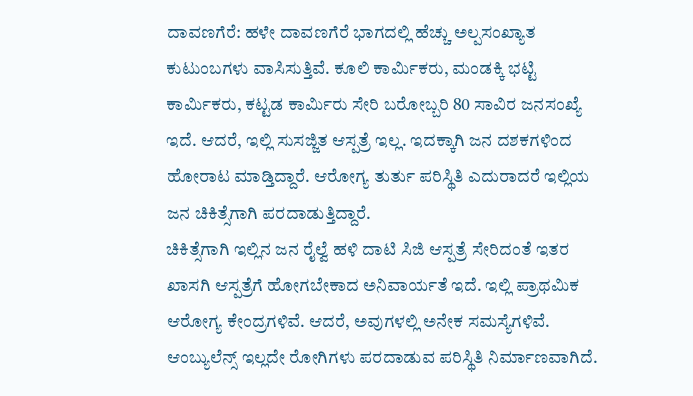ದಾವಣಗೆರೆ: ಹಳೇ ದಾವಣಗೆರೆ ಭಾಗದಲ್ಲಿ ಹೆಚ್ಚು ಅಲ್ಪಸಂಖ್ಯಾತ ಕುಟುಂಬಗಳು ವಾಸಿಸುತ್ತಿವೆ. ಕೂಲಿ ಕಾರ್ಮಿಕರು, ಮಂಡಕ್ಕಿ ಭಟ್ಟಿ ಕಾರ್ಮಿಕರು, ಕಟ್ಟಡ ಕಾರ್ಮಿರು ಸೇರಿ ಬರೋಬ್ಬರಿ 80 ಸಾವಿರ ಜನಸಂಖ್ಯೆ ಇದೆ. ಆದರೆ, ಇಲ್ಲಿ ಸುಸಜ್ಜಿತ ಆಸ್ಪತ್ರೆ ಇಲ್ಲ. ಇದಕ್ಕಾಗಿ ಜನ ದಶಕಗಳಿಂದ ಹೋರಾಟ ಮಾಡ್ತಿದ್ದಾರೆ. ಆರೋಗ್ಯ ತುರ್ತು ಪರಿಸ್ಥಿತಿ ಎದುರಾದರೆ ಇಲ್ಲಿಯ ಜನ ಚಿಕಿತ್ಸೆಗಾಗಿ ಪರದಾಡುತ್ತಿದ್ದಾರೆ.
ಚಿಕಿತ್ಸೆಗಾಗಿ ಇಲ್ಲಿನ ಜನ ರೈಲ್ವೆ ಹಳಿ ದಾಟಿ ಸಿಜಿ ಆಸ್ಪತ್ರೆ ಸೇರಿದಂತೆ ಇತರ ಖಾಸಗಿ ಆಸ್ಪತ್ರೆಗೆ ಹೋಗಬೇಕಾದ ಅನಿವಾರ್ಯತೆ ಇದೆ. ಇಲ್ಲಿ ಪ್ರಾಥಮಿಕ ಆರೋಗ್ಯ ಕೇಂದ್ರಗಳಿವೆ. ಆದರೆ, ಅವುಗಳಲ್ಲಿ ಅನೇಕ ಸಮಸ್ಯೆಗಳಿವೆ. ಆಂಬ್ಯುಲೆನ್ಸ್ ಇಲ್ಲದೇ ರೋಗಿಗಳು ಪರದಾಡುವ ಪರಿಸ್ಥಿತಿ ನಿರ್ಮಾಣವಾಗಿದೆ.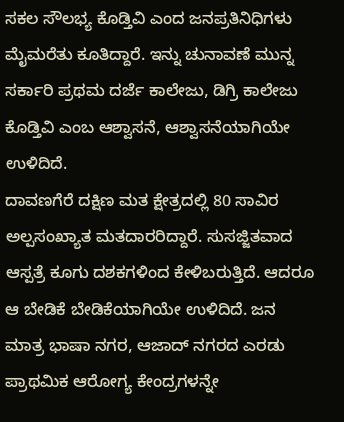ಸಕಲ ಸೌಲಭ್ಯ ಕೊಡ್ತಿವಿ ಎಂದ ಜನಪ್ರತಿನಿಧಿಗಳು ಮೈಮರೆತು ಕೂತಿದ್ದಾರೆ. ಇನ್ನು ಚುನಾವಣೆ ಮುನ್ನ ಸರ್ಕಾರಿ ಪ್ರಥಮ ದರ್ಜೆ ಕಾಲೇಜು, ಡಿಗ್ರಿ ಕಾಲೇಜು ಕೊಡ್ತಿವಿ ಎಂಬ ಆಶ್ವಾಸನೆ, ಆಶ್ವಾಸನೆಯಾಗಿಯೇ ಉಳಿದಿದೆ.
ದಾವಣಗೆರೆ ದಕ್ಷಿಣ ಮತ ಕ್ಷೇತ್ರದಲ್ಲಿ 80 ಸಾವಿರ ಅಲ್ಪಸಂಖ್ಯಾತ ಮತದಾರರಿದ್ದಾರೆ. ಸುಸಜ್ಜಿತವಾದ ಆಸ್ಪತ್ರೆ ಕೂಗು ದಶಕಗಳಿಂದ ಕೇಳಿಬರುತ್ತಿದೆ. ಆದರೂ ಆ ಬೇಡಿಕೆ ಬೇಡಿಕೆಯಾಗಿಯೇ ಉಳಿದಿದೆ. ಜನ ಮಾತ್ರ ಭಾಷಾ ನಗರ, ಆಜಾದ್ ನಗರದ ಎರಡು ಪ್ರಾಥಮಿಕ ಆರೋಗ್ಯ ಕೇಂದ್ರಗಳನ್ನೇ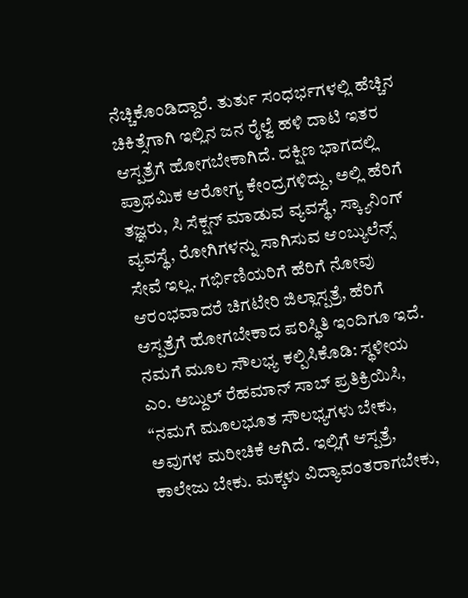ನೆಚ್ಚಿಕೊಂಡಿದ್ದಾರೆ. ತುರ್ತು ಸಂಧರ್ಭಗಳಲ್ಲಿ ಹೆಚ್ಚಿನ ಚಿಕಿತ್ಸೆಗಾಗಿ ಇಲ್ಲಿನ ಜನ ರೈಲ್ವೆ ಹಳಿ ದಾಟಿ ಇತರ ಆಸ್ಪತ್ರೆಗೆ ಹೋಗಬೇಕಾಗಿದೆ. ದಕ್ಷಿಣ ಭಾಗದಲ್ಲಿ ಪ್ರಾಥಮಿಕ ಆರೋಗ್ಯ ಕೇಂದ್ರಗಳಿದ್ದು, ಅಲ್ಲಿ ಹೆರಿಗೆ ತಜ್ಞರು, ಸಿ ಸೆಕ್ಷನ್ ಮಾಡುವ ವ್ಯವಸ್ಥೆ, ಸ್ಕ್ಯಾನಿಂಗ್ ವ್ಯವಸ್ಥೆ, ರೋಗಿಗಳನ್ನು ಸಾಗಿಸುವ ಆಂಬ್ಯುಲೆನ್ಸ್ ಸೇವೆ ಇಲ್ಲ. ಗರ್ಭಿಣಿಯರಿಗೆ ಹೆರಿಗೆ ನೋವು ಆರಂಭವಾದರೆ ಚಿಗಟೇರಿ ಜಿಲ್ಲಾಸ್ಪತ್ರೆ, ಹೆರಿಗೆ ಆಸ್ಪತ್ರೆಗೆ ಹೋಗಬೇಕಾದ ಪರಿಸ್ಥಿತಿ ಇಂದಿಗೂ ಇದೆ.
ನಮಗೆ ಮೂಲ ಸೌಲಭ್ಯ ಕಲ್ಪಿಸಿಕೊಡಿ: ಸ್ಥಳೀಯ ಎಂ. ಅಬ್ದುಲ್ ರೆಹಮಾನ್ ಸಾಬ್ ಪ್ರತಿಕ್ರಿಯಿಸಿ, “ನಮಗೆ ಮೂಲಭೂತ ಸೌಲಭ್ಯಗಳು ಬೇಕು, ಅವುಗಳ ಮರೀಚಿಕೆ ಆಗಿದೆ. ಇಲ್ಲಿಗೆ ಆಸ್ಪತ್ರೆ, ಕಾಲೇಜು ಬೇಕು. ಮಕ್ಕಳು ವಿದ್ಯಾವಂತರಾಗಬೇಕು,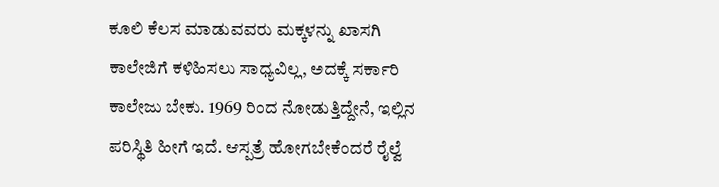ಕೂಲಿ ಕೆಲಸ ಮಾಡುವವರು ಮಕ್ಕಳನ್ನು ಖಾಸಗಿ ಕಾಲೇಜಿಗೆ ಕಳಿಹಿಸಲು ಸಾಧ್ಯವಿಲ್ಲ, ಅದಕ್ಕೆ ಸರ್ಕಾರಿ ಕಾಲೇಜು ಬೇಕು. 1969 ರಿಂದ ನೋಡುತ್ತಿದ್ದೇನೆ, ಇಲ್ಲಿನ ಪರಿಸ್ಥಿತಿ ಹೀಗೆ ಇದೆ. ಆಸ್ಪತ್ರೆ ಹೋಗಬೇಕೆಂದರೆ ರೈಲ್ವೆ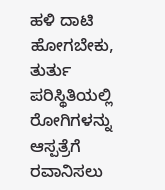ಹಳಿ ದಾಟಿ ಹೋಗಬೇಕು, ತುರ್ತು ಪರಿಸ್ಥಿತಿಯಲ್ಲಿ ರೋಗಿಗಳನ್ನು ಆಸ್ಪತ್ರೆಗೆ ರವಾನಿಸಲು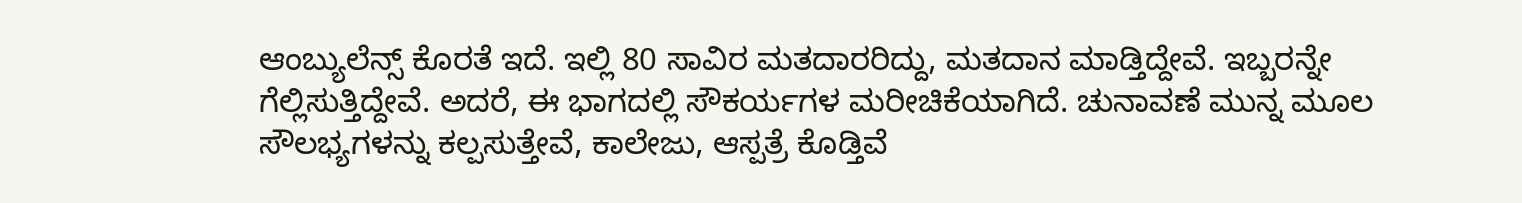ಆಂಬ್ಯುಲೆನ್ಸ್ ಕೊರತೆ ಇದೆ. ಇಲ್ಲಿ 80 ಸಾವಿರ ಮತದಾರರಿದ್ದು, ಮತದಾನ ಮಾಡ್ತಿದ್ದೇವೆ. ಇಬ್ಬರನ್ನೇ ಗೆಲ್ಲಿಸುತ್ತಿದ್ದೇವೆ. ಅದರೆ, ಈ ಭಾಗದಲ್ಲಿ ಸೌಕರ್ಯಗಳ ಮರೀಚಿಕೆಯಾಗಿದೆ. ಚುನಾವಣೆ ಮುನ್ನ ಮೂಲ ಸೌಲಭ್ಯಗಳನ್ನು ಕಲ್ಪಸುತ್ತೇವೆ, ಕಾಲೇಜು, ಆಸ್ಪತ್ರೆ ಕೊಡ್ತಿವೆ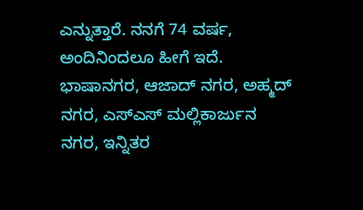ಎನ್ನುತ್ತಾರೆ. ನನಗೆ 74 ವರ್ಷ, ಅಂದಿನಿಂದಲೂ ಹೀಗೆ ಇದೆ. ಭಾಷಾನಗರ, ಆಜಾದ್ ನಗರ, ಅಹ್ಮದ್ ನಗರ, ಎಸ್ಎಸ್ ಮಲ್ಲಿಕಾರ್ಜುನ ನಗರ, ಇನ್ನಿತರ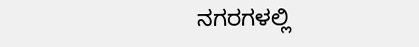ನಗರಗಳಲ್ಲಿ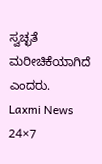ಸ್ವಚ್ಛತೆ ಮರೀಚಿಕೆಯಾಗಿದೆ ಎಂದರು.
Laxmi News 24×7